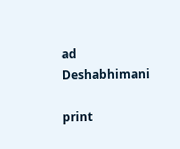ad
Deshabhimani

print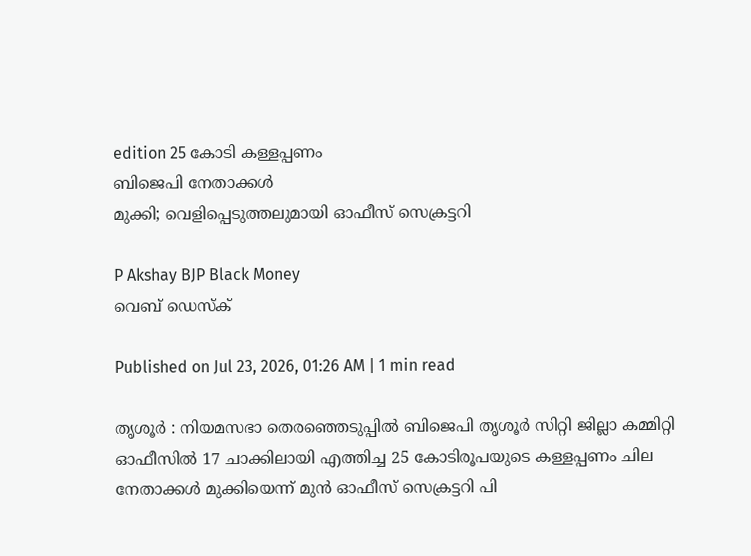edition 25 കോടി കള്ളപ്പണം
ബിജെപി നേതാക്കൾ
മുക്കി; വെളിപ്പെടുത്തലുമായി ഓഫീസ്‌ സെക്രട്ടറി

P Akshay BJP Black Money
വെബ് ഡെസ്ക്

Published on Jul 23, 2026, 01:26 AM | 1 min read

തൃശൂർ : നിയമസഭാ തെരഞ്ഞെടുപ്പിൽ ബിജെപി തൃശൂർ സിറ്റി ജില്ലാ കമ്മിറ്റി ഓഫീസിൽ 17 ചാക്കിലായി എത്തിച്ച 25 കോടിരൂപയുടെ കള്ളപ്പണം ചില നേതാക്കൾ മുക്കിയെന്ന്‌ മുൻ ഓഫീസ്‌ സെക്രട്ടറി പി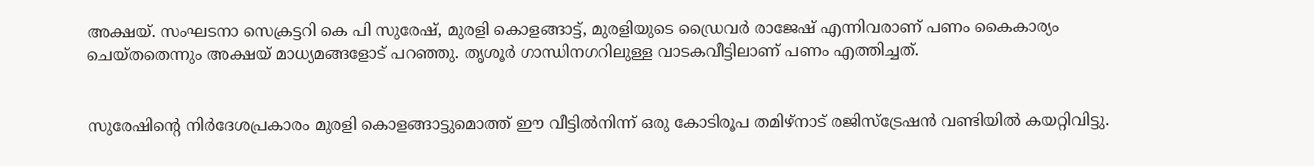അക്ഷയ്‌. സംഘടനാ സെക്രട്ടറി കെ പി സുരേഷ്‌, മുരളി കൊളങ്ങാട്ട്‌, മുരളിയുടെ ഡ്രൈവർ രാജേഷ്‌ എന്നിവരാണ്‌ പണം കൈകാര്യം ചെയ്‌തതെന്നും അക്ഷയ്‌ മാധ്യമങ്ങളോട്‌ പറഞ്ഞു. തൃശൂർ ഗാന്ധിനഗറിലുള്ള വാടകവീട്ടിലാണ്‌ പണം എത്തിച്ചത്‌.


സുരേഷിന്റെ നിർദേശപ്രകാരം മുരളി കൊളങ്ങാട്ടുമൊത്ത്‌ ഇ‍ൗ വീട്ടിൽനിന്ന്‌ ഒരു കോടിരൂപ തമിഴ്‌നാട്‌ രജിസ്‌ട്രേഷൻ വണ്ടിയിൽ കയറ്റിവിട്ടു.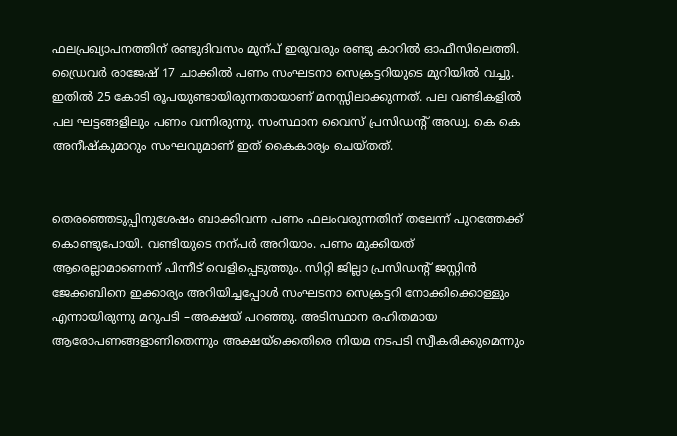ഫലപ്രഖ്യാപനത്തിന്‌ രണ്ടുദിവസം മുന്പ്‌ ഇരുവരും രണ്ടു കാറിൽ ഓഫീസിലെത്തി. ഡ്രൈവർ രാജേഷ്‌ 17 ചാക്കിൽ പണം സംഘടനാ സെക്രട്ടറിയുടെ മുറിയിൽ വച്ചു. ഇതിൽ 25 കോടി രൂപയുണ്ടായിരുന്നതായാണ്‌ മനസ്സിലാക്കുന്നത്‌. പല വണ്ടികളിൽ പല ഘട്ടങ്ങളിലും പണം വന്നിരുന്നു. സംസ്ഥാന വൈസ് പ്രസിഡന്റ് അഡ്വ. കെ കെ അനീഷ്‌കുമാറും സംഘവുമാണ്‌ ഇത്‌ കൈകാര്യം ചെയ്‌തത്‌.


തെരഞ്ഞെടുപ്പിനുശേഷം ബാക്കിവന്ന പണം ഫലംവരുന്നതിന്‌ തലേന്ന്‌ പുറത്തേക്ക്‌ കൊണ്ടുപോയി. വണ്ടിയുടെ നന്പർ അറിയാം. പണം മുക്കിയത്‌ ആരെല്ലാമാണെന്ന്‌ പിന്നീട്‌ വെളിപ്പെടുത്തും. സിറ്റി ജില്ലാ പ്രസിഡന്റ്‌ ജസ്റ്റിൻ ജേക്കബിനെ ഇക്കാര്യം അറിയിച്ചപ്പോൾ സംഘടനാ സെക്രട്ടറി നോക്കിക്കൊള്ളും എന്നായിരുന്നു മറുപടി –അക്ഷയ്‌ പറഞ്ഞു. അടിസ്ഥാന രഹിതമായ ആരോപണങ്ങളാണിതെന്നും അക്ഷയ്‌ക്കെതിരെ നിയമ നടപടി സ്വീകരിക്കുമെന്നും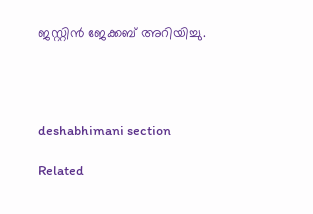ജസ്റ്റിൻ ജേക്കബ് അറിയിച്ചു.




deshabhimani section

Related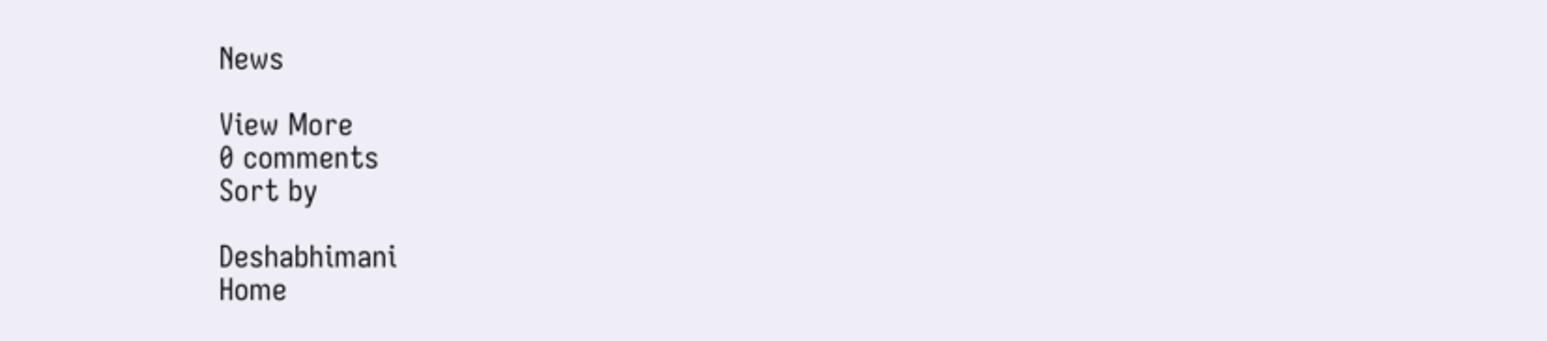News

View More
0 comments
Sort by

Deshabhimani
Home